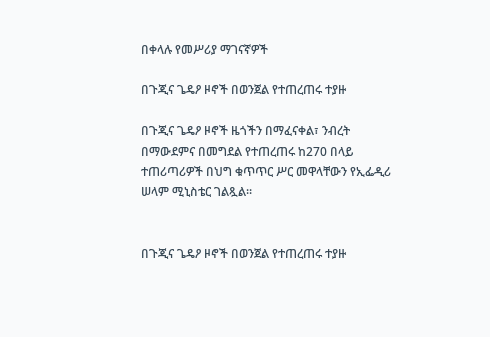በቀላሉ የመሥሪያ ማገናኛዎች

በጉጂና ጌዴዖ ዞኖች በወንጀል የተጠረጠሩ ተያዙ

በጉጂና ጌዴዖ ዞኖች ዜጎችን በማፈናቀል፣ ንብረት በማውደምና በመግደል የተጠረጠሩ ከ270 በላይ ተጠሪጣሪዎች በህግ ቁጥጥር ሥር መዋላቸውን የኢፌዲሪ ሠላም ሚኒስቴር ገልጿል፡፡


በጉጂና ጌዴዖ ዞኖች በወንጀል የተጠረጠሩ ተያዙ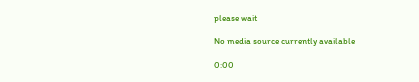please wait

No media source currently available

0:00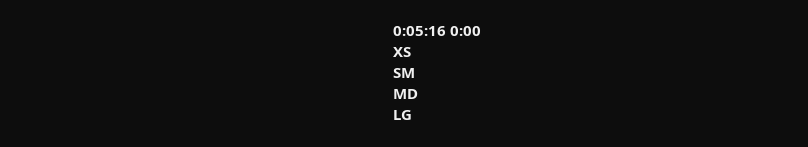0:05:16 0:00
XS
SM
MD
LG